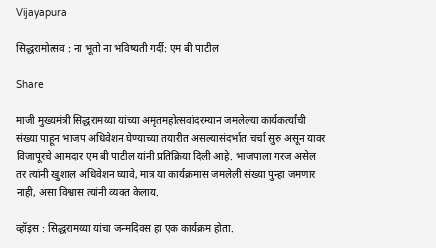Vijayapura

सिद्धरामोत्सव : ना भूतो ना भविष्यती गर्दी: एम बी पाटील

Share

माजी मुख्यमंत्री सिद्धरामय्या यांच्या अमृतमहोत्सवांदरम्यान जमलेल्या कार्यकर्त्यांची संख्या पाहून भाजप अधिवेशन घेण्याच्या तयारीत असल्यासंदर्भात चर्चा सुरु असून यावर विजापूरचे आमदार एम बी पाटील यांनी प्रतिक्रिया दिली आहे. भाजपाला गरज असेल तर त्यांनी खुशाल अधिवेशन घ्यावे, मात्र या कार्यक्रमास जमलेली संख्या पुन्हा जमणार नाही, असा विश्वास त्यांनी व्यक्त केलाय.

व्हॉइस : सिद्धरामय्या यांचा जन्मदिवस हा एक कार्यक्रम होता.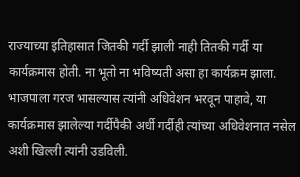राज्याच्या इतिहासात जितकी गर्दी झाली नाही तितकी गर्दी या कार्यक्रमास होती. ना भूतो ना भविष्यती असा हा कार्यक्रम झाला. भाजपाला गरज भासल्यास त्यांनी अधिवेशन भरवून पाहावे, या कार्यक्रमास झालेल्या गर्दीपैकी अर्धी गर्दीही त्यांच्या अधिवेशनात नसेल अशी खिल्ली त्यांनी उडविली.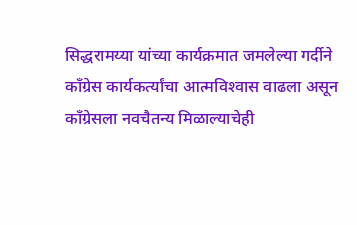सिद्धरामय्या यांच्या कार्यक्रमात जमलेल्या गर्दीने काँग्रेस कार्यकर्त्यांचा आत्मविश्‍वास वाढला असून काँग्रेसला नवचैतन्य मिळाल्याचेही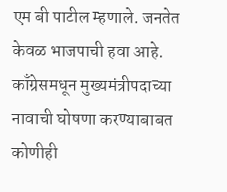एम बी पाटील म्हणाले. जनतेत केवळ भाजपाची हवा आहे. काँग्रेसमधून मुख्यमंत्रीपदाच्या नावाची घोषणा करण्याबाबत कोणीही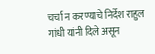चर्चा न करण्याचे निर्देश राहुल गांधी यांनी दिले असून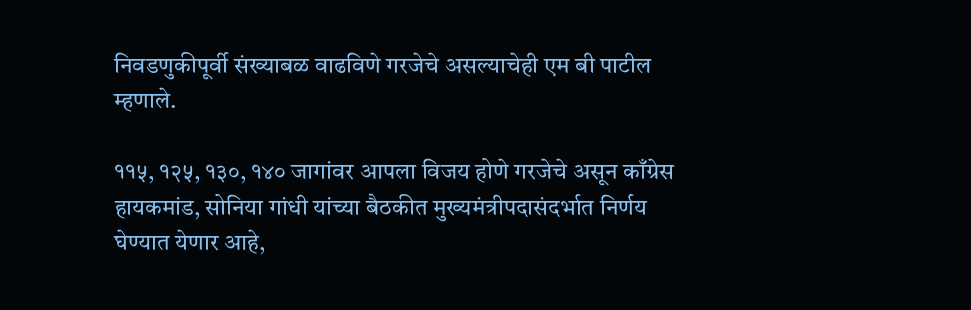निवडणुकीपूर्वी संख्याबळ वाढविणे गरजेचे असल्याचेही एम बी पाटील म्हणाले.

११५, १२५, १३०, १४० जागांवर आपला विजय होणे गरजेचे असून काँग्रेस हायकमांड, सोनिया गांधी यांच्या बैठकीत मुख्यमंत्रीपदासंदर्भात निर्णय घेण्यात येणार आहे,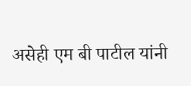असेही एम बी पाटील यांनी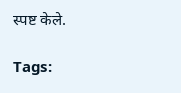स्पष्ट केले.

Tags: